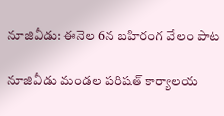నూజివీడు: ఈనెల 6న బహిరంగ వేలం పాట

నూజివీడు మండల పరిషత్ కార్యాలయ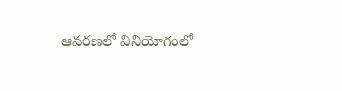ఆవరణలో వినియోగంలో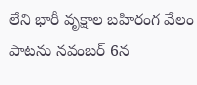లేని భారీ వృక్షాల బహిరంగ వేలం పాటను నవంబర్ 6న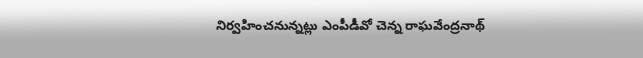నిర్వహించనున్నట్లు ఎంపీడీవో చెన్న రాఘవేంద్రనాథ్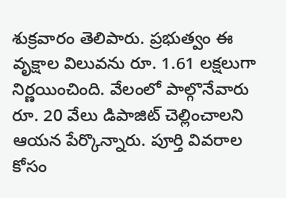శుక్రవారం తెలిపారు. ప్రభుత్వం ఈ వృక్షాల విలువను రూ. 1.61 లక్షలుగా నిర్ణయించింది. వేలంలో పాల్గొనేవారు రూ. 20 వేలు డిపాజిట్ చెల్లించాలని ఆయన పేర్కొన్నారు. పూర్తి వివరాల కోసం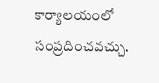కార్యాలయంలో సంప్రదించవచ్చు.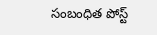సంబంధిత పోస్ట్